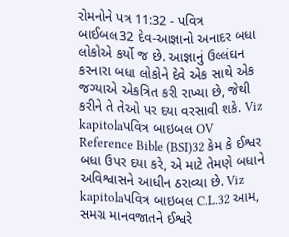રોમનોને પત્ર 11:32 - પવિત્ર બાઈબલ32 દેવ-આજ્ઞાનો અનાદર બધા લોકોએ કર્યો જ છે. આજ્ઞાનું ઉલ્લંઘન કરનારા બધા લોકોને દેવે એક સાથે એક જગ્યાએ એકત્રિત કરી રાખ્યા છે, જેથી કરીને તે તેઓ પર દયા વરસાવી શકે. Viz kapitolaપવિત્ર બાઇબલ OV Reference Bible (BSI)32 કેમ કે ઈશ્વર બધા ઉપર દયા કરે, એ માટે તેમણે બધાને અવિશ્વાસને આધીન ઠરાવ્યા છે. Viz kapitolaપવિત્ર બાઇબલ C.L.32 આમ, સમગ્ર માનવજાતને ઈશ્વરે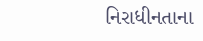નિરાધીનતાના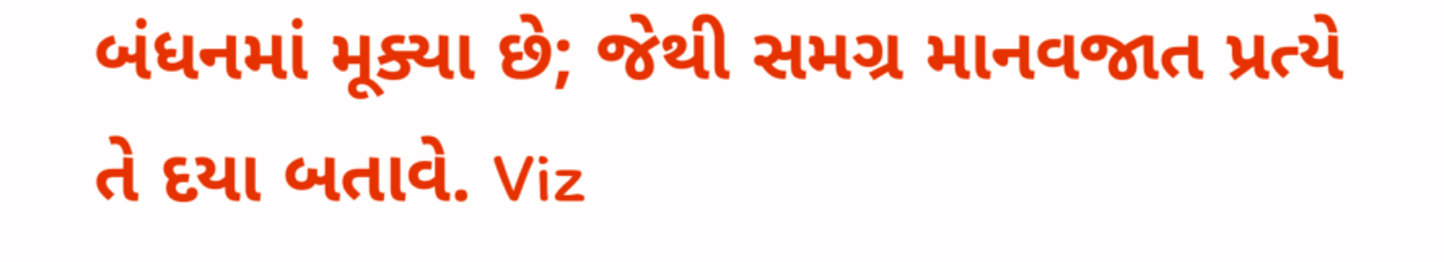બંધનમાં મૂક્યા છે; જેથી સમગ્ર માનવજાત પ્રત્યે તે દયા બતાવે. Viz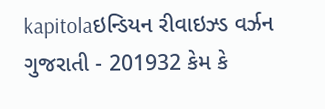kapitolaઇન્ડિયન રીવાઇઝ્ડ વર્ઝન ગુજરાતી - 201932 કેમ કે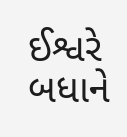ઈશ્વરે બધાને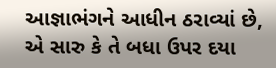આજ્ઞાભંગને આધીન ઠરાવ્યાં છે, એ સારુ કે તે બધા ઉપર દયા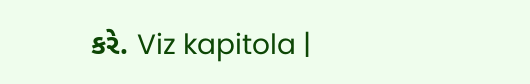કરે. Viz kapitola |